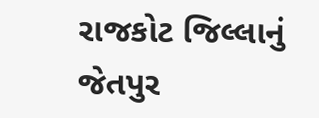રાજકોટ જિલ્લાનું જેતપુર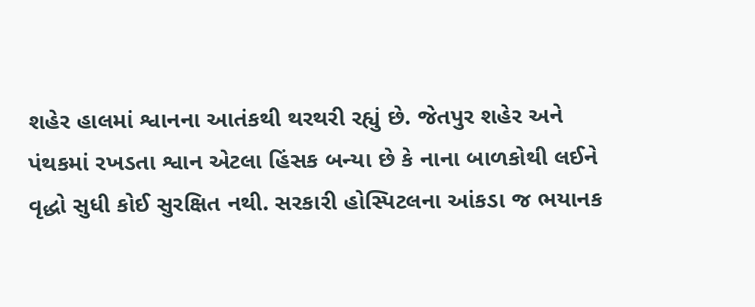શહેર હાલમાં શ્વાનના આતંકથી થરથરી રહ્યું છે. જેતપુર શહેર અને પંથકમાં રખડતા શ્વાન એટલા હિંસક બન્યા છે કે નાના બાળકોથી લઈને વૃદ્ધો સુધી કોઈ સુરક્ષિત નથી. સરકારી હોસ્પિટલના આંકડા જ ભયાનક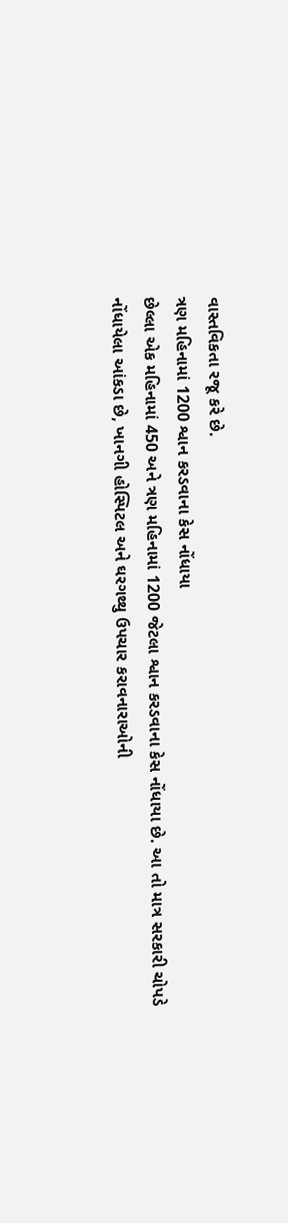વાસ્તવિકતા રજૂ કરે છે.
ત્રણ મહિનામાં 1200 શ્વાન કરડવાના કેસ નોંધાયા
છેલ્લા એક મહિનામાં 450 અને ત્રણ મહિનામાં 1200 જેટલા શ્વાન કરડવાના કેસ નોંધાયા છે. આ તો માત્ર સરકારી ચોપડે નોંધાયેલા આંકડા છે, ખાનગી હોસ્પિટલ અને ઘરગથ્થુ ઉપચાર કરાવનારાઓની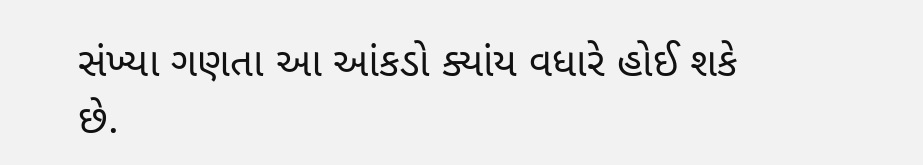સંખ્યા ગણતા આ આંકડો ક્યાંય વધારે હોઈ શકે છે.